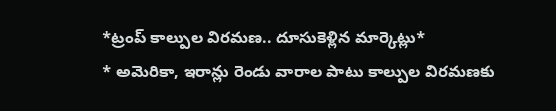*ట్రంప్ కాల్పుల విరమణ.. దూసుకెళ్లిన మార్కెట్లు*
* అమెరికా, ఇరాన్లు రెండు వారాల పాటు కాల్పుల విరమణకు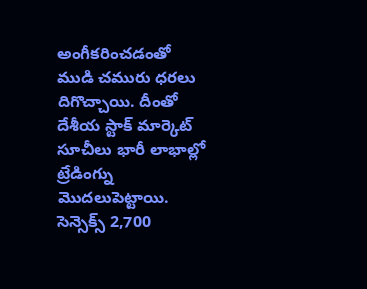అంగీకరించడంతో ముడి చమురు ధరలు దిగొచ్చాయి. దీంతో దేశీయ స్టాక్ మార్కెట్ సూచీలు భారీ లాభాల్లో ట్రేడింగ్ను మొదలుపెట్టాయి. సెన్సెక్స్ 2,700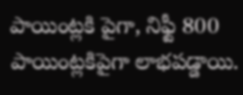పాయింట్లకి పైగా, నిఫ్టీ 800 పాయింట్లకిపైగా లాభపడ్డాయి.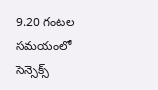9.20 గంటల సమయంలో సెన్సెక్స్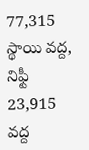77,315 స్థాయి వద్ద, నిఫ్టీ 23,915 వద్ద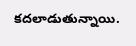కదలాడుతున్నాయి.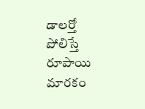డాలర్తో పోలిస్తే రూపాయి మారకం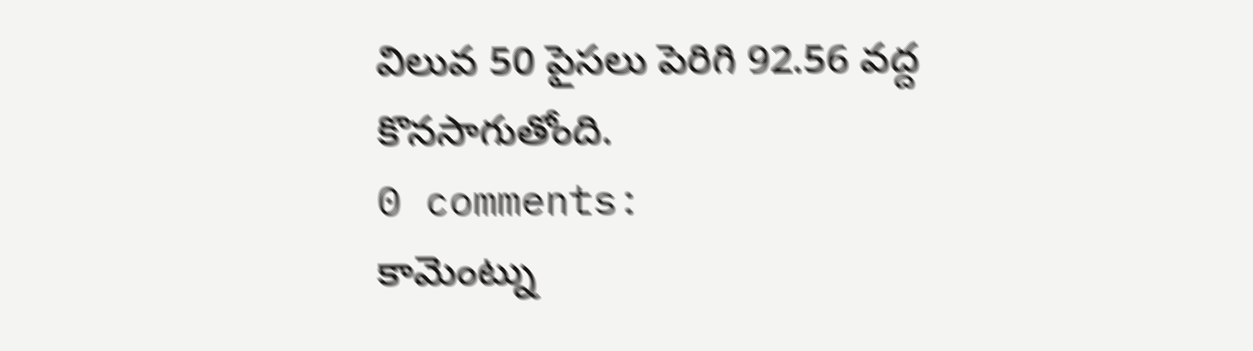విలువ 50 పైసలు పెరిగి 92.56 వద్ద కొనసాగుతోంది.
0 comments:
కామెంట్ను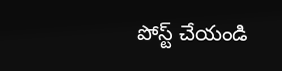పోస్ట్ చేయండి